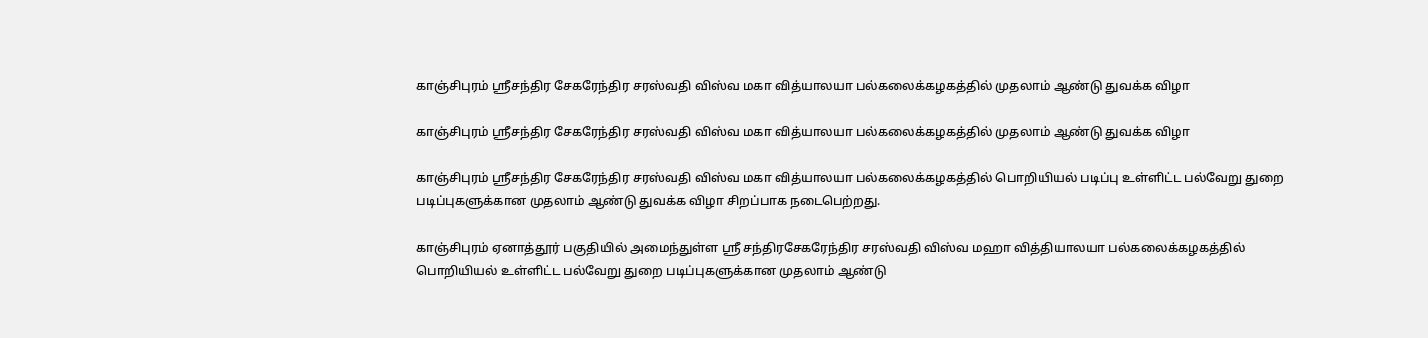காஞ்சிபுரம் ஸ்ரீசந்திர சேகரேந்திர சரஸ்வதி விஸ்வ மகா வித்யாலயா பல்கலைக்கழகத்தில் முதலாம் ஆண்டு துவக்க விழா

காஞ்சிபுரம் ஸ்ரீசந்திர சேகரேந்திர சரஸ்வதி விஸ்வ மகா வித்யாலயா பல்கலைக்கழகத்தில் முதலாம் ஆண்டு துவக்க விழா

காஞ்சிபுரம் ஸ்ரீசந்திர சேகரேந்திர சரஸ்வதி விஸ்வ மகா வித்யாலயா பல்கலைக்கழகத்தில் பொறியியல் படிப்பு உள்ளிட்ட பல்வேறு துறை படிப்புகளுக்கான முதலாம் ஆண்டு துவக்க விழா சிறப்பாக நடைபெற்றது.

காஞ்சிபுரம் ஏனாத்தூர் பகுதியில் அமைந்துள்ள ஸ்ரீ சந்திரசேகரேந்திர சரஸ்வதி விஸ்வ மஹா வித்தியாலயா பல்கலைக்கழகத்தில் பொறியியல் உள்ளிட்ட பல்வேறு துறை படிப்புகளுக்கான முதலாம் ஆண்டு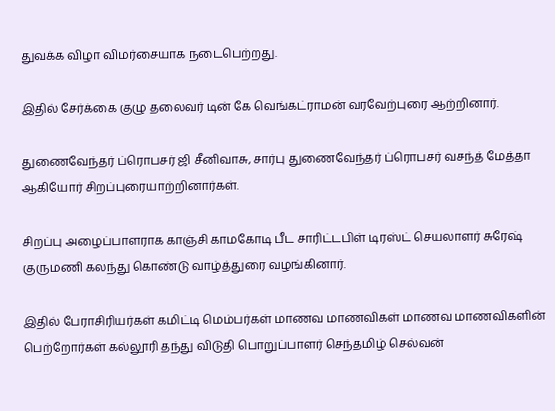துவக்க விழா விமர்சையாக நடைபெற்றது.

இதில் சேர்க்கை குழு தலைவர் டின் கே வெங்கட்ராமன் வரவேற்புரை ஆற்றினார்.

துணைவேந்தர் ப்ரொபசர் ஜி சீனிவாசு, சார்பு துணைவேந்தர் ப்ரொபசர் வசந்த் மேத்தா ஆகியோர் சிறப்புரையாற்றினார்கள்.

சிறப்பு அழைப்பாளராக காஞ்சி காமகோடி பீட சாரிட்டபிள் டிரஸ்ட் செயலாளர் சுரேஷ் குருமணி கலந்து கொண்டு வாழ்த்துரை வழங்கினார்.

இதில் பேராசிரியர்கள் கமிட்டி மெம்பர்கள் மாணவ மாணவிகள் மாணவ மாணவிகளின் பெற்றோர்கள் கல்லூரி தந்து விடுதி பொறுப்பாளர் செந்தமிழ் செல்வன்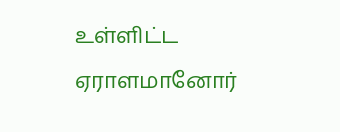உள்ளிட்ட ஏராளமானோர்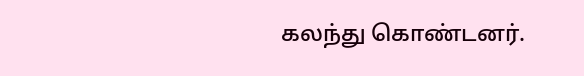கலந்து கொண்டனர்.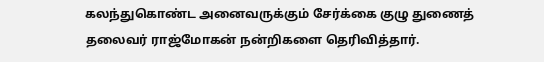கலந்துகொண்ட அனைவருக்கும் சேர்க்கை குழு துணைத் தலைவர் ராஜ்மோகன் நன்றிகளை தெரிவித்தார்.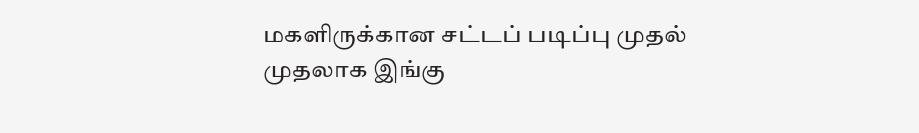மகளிருக்கான சட்டப் படிப்பு முதல் முதலாக இங்கு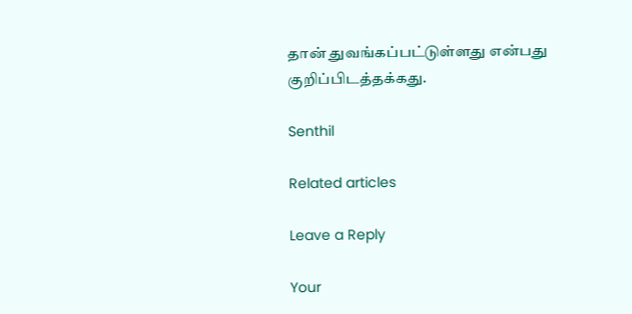தான் துவங்கப்பட்டுள்ளது என்பது குறிப்பிடத்தக்கது.

Senthil

Related articles

Leave a Reply

Your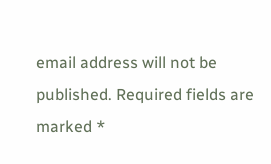email address will not be published. Required fields are marked *